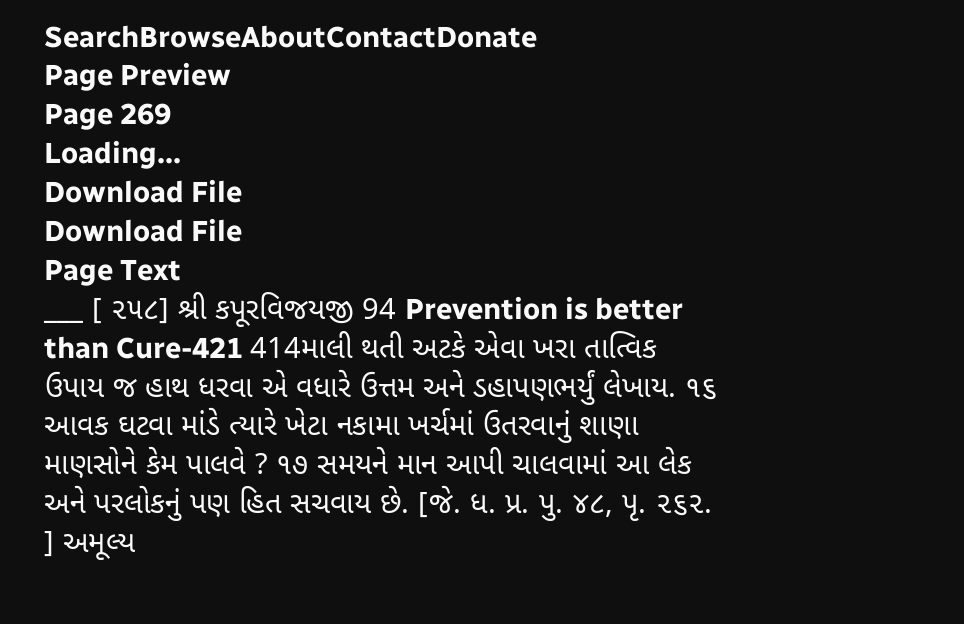SearchBrowseAboutContactDonate
Page Preview
Page 269
Loading...
Download File
Download File
Page Text
___ [ ૨૫૮] શ્રી કપૂરવિજયજી 94 Prevention is better than Cure-421 414માલી થતી અટકે એવા ખરા તાત્વિક ઉપાય જ હાથ ધરવા એ વધારે ઉત્તમ અને ડહાપણભર્યું લેખાય. ૧૬ આવક ઘટવા માંડે ત્યારે ખેટા નકામા ખર્ચમાં ઉતરવાનું શાણા માણસોને કેમ પાલવે ? ૧૭ સમયને માન આપી ચાલવામાં આ લેક અને પરલોકનું પણ હિત સચવાય છે. [જે. ધ. પ્ર. પુ. ૪૮, પૃ. ૨૬૨. ] અમૂલ્ય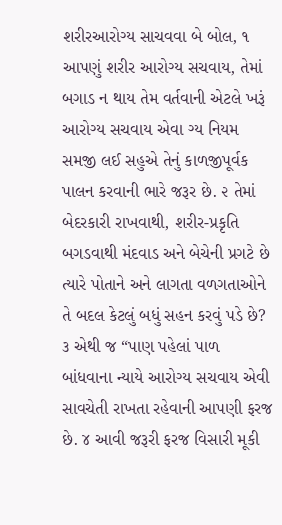શરીરઆરોગ્ય સાચવવા બે બોલ, ૧ આપણું શરીર આરોગ્ય સચવાય, તેમાં બગાડ ન થાય તેમ વર્તવાની એટલે ખરૂં આરોગ્ય સચવાય એવા ગ્ય નિયમ સમજી લઈ સહુએ તેનું કાળજીપૂર્વક પાલન કરવાની ભારે જરૂર છે. ૨ તેમાં બેદરકારી રાખવાથી, શરીર-પ્રકૃતિ બગડવાથી મંદવાડ અને બેચેની પ્રગટે છે ત્યારે પોતાને અને લાગતા વળગતાઓને તે બદલ કેટલું બધું સહન કરવું પડે છે? ૩ એથી જ “પાણ પહેલાં પાળ બાંધવાના ન્યાયે આરોગ્ય સચવાય એવી સાવચેતી રાખતા રહેવાની આપણી ફરજ છે. ૪ આવી જરૂરી ફરજ વિસારી મૂકી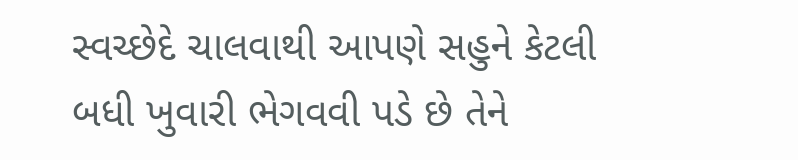સ્વચ્છેદે ચાલવાથી આપણે સહુને કેટલી બધી ખુવારી ભેગવવી પડે છે તેને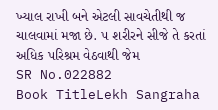ખ્યાલ રાખી બને એટલી સાવચેતીથી જ ચાલવામાં મજા છે. ૫ શરીરને સીજે તે કરતાં અધિક પરિશ્રમ વેઠવાથી જેમ
SR No.022882
Book TitleLekh Sangraha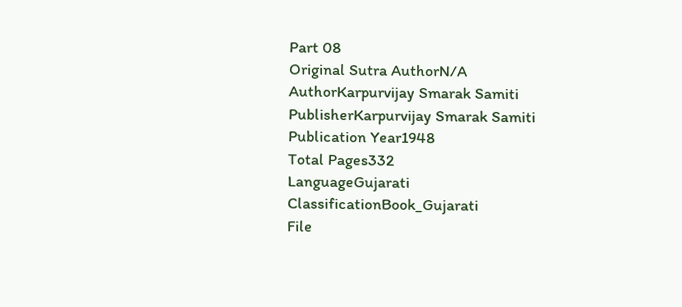Part 08
Original Sutra AuthorN/A
AuthorKarpurvijay Smarak Samiti
PublisherKarpurvijay Smarak Samiti
Publication Year1948
Total Pages332
LanguageGujarati
ClassificationBook_Gujarati
File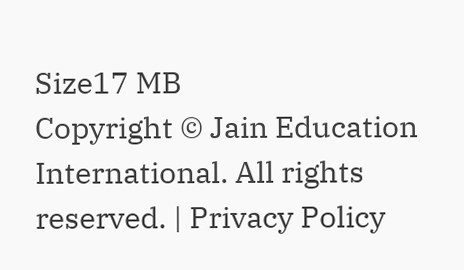Size17 MB
Copyright © Jain Education International. All rights reserved. | Privacy Policy